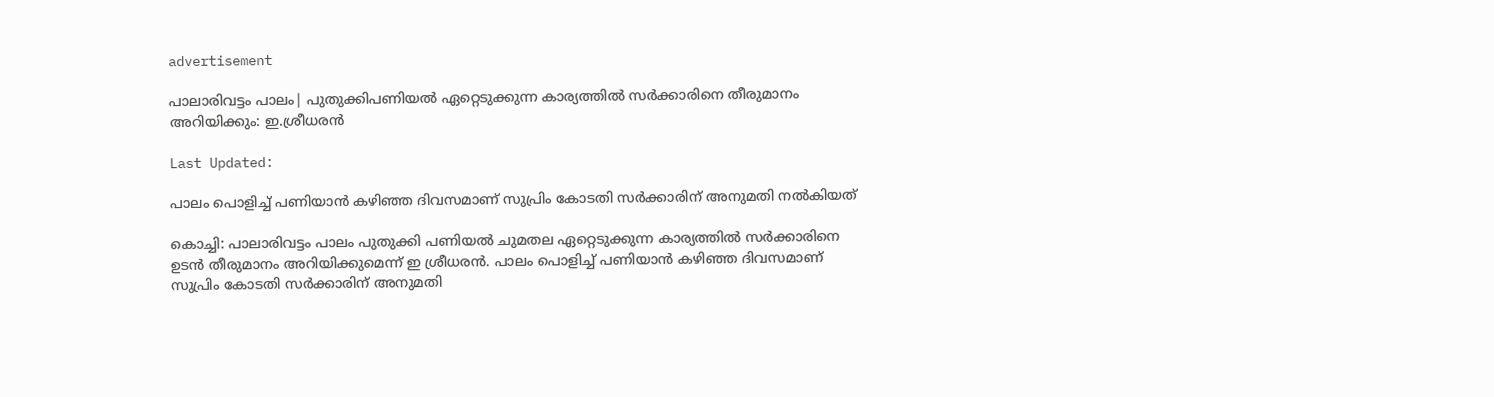advertisement

പാലാരിവട്ടം പാലം| പുതുക്കിപണിയല്‍ ഏറ്റെടുക്കുന്ന കാര്യത്തില്‍ സര്‍ക്കാരിനെ തീരുമാനം അറിയിക്കും: ഇ.ശ്രീധരന്‍

Last Updated:

പാലം പൊളിച്ച് പണിയാന്‍ കഴിഞ്ഞ ദിവസമാണ് സുപ്രിം കോടതി സര്‍ക്കാരിന് അനുമതി നല്‍കിയത്

കൊച്ചി: പാലാരിവട്ടം പാലം പുതുക്കി പണിയല്‍ ചുമതല ഏറ്റെടുക്കുന്ന കാര്യത്തില്‍ സര്‍ക്കാരിനെ ഉടന്‍ തീരുമാനം അറിയിക്കുമെന്ന് ഇ ശ്രീധരന്‍. പാലം പൊളിച്ച് പണിയാന്‍ കഴിഞ്ഞ ദിവസമാണ് സുപ്രിം കോടതി സര്‍ക്കാരിന് അനുമതി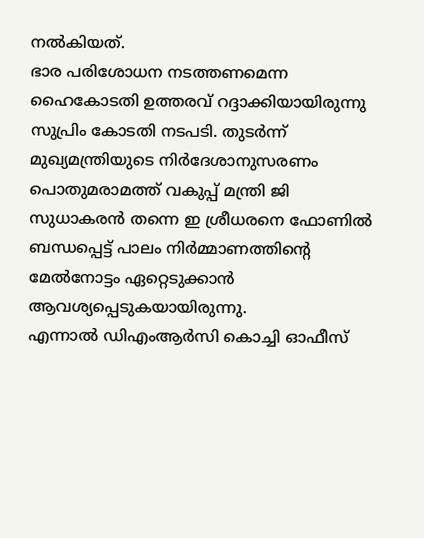നല്‍കിയത്.
ഭാര പരിശോധന നടത്തണമെന്ന ഹൈകോടതി ഉത്തരവ് റദ്ദാക്കിയായിരുന്നു സുപ്രിം കോടതി നടപടി. തുടര്‍ന്ന് മുഖ്യമന്ത്രിയുടെ നിര്‍ദേശാനുസരണം പൊതുമരാമത്ത് വകുപ്പ് മന്ത്രി ജി സുധാകരന്‍ തന്നെ ഇ ശ്രീധരനെ ഫോണില്‍ ബന്ധപ്പെട്ട് പാലം നിര്‍മ്മാണത്തിന്റെ മേല്‍നോട്ടം ഏറ്റെടുക്കാന്‍ ആവശ്യപ്പെടുകയായിരുന്നു.
എന്നാല്‍ ഡിഎംആര്‍സി കൊച്ചി ഓഫീസ്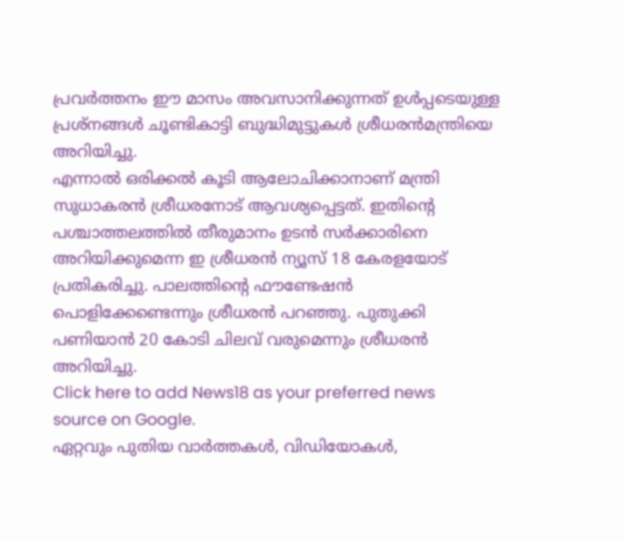പ്രവര്‍ത്തനം ഈ മാസം അവസാനിക്കുന്നത് ഉള്‍പ്പടെയുള്ള പ്രശ്‌നങ്ങള്‍ ചൂണ്ടികാട്ടി ബുദ്ധിമുട്ടുകള്‍ ശ്രീധരന്‍മന്ത്രിയെ അറിയിച്ചു.
എന്നാല്‍ ഒരിക്കല്‍ കൂടി ആലോചിക്കാനാണ് മന്ത്രി സുധാകരന്‍ ശ്രീധരനോട് ആവശ്യപ്പെട്ടത്. ഇതിന്റെ പശ്ചാത്തലത്തിൽ തീരുമാനം ഉടന്‍ സര്‍ക്കാരിനെ അറിയിക്കുമെന്ന ഇ ശ്രീധരൻ ന്യൂസ് 18 കേരളയോട് പ്രതികരിച്ചു. പാലത്തിന്റെ ഫൗണ്ടേഷന്‍ പൊളിക്കേണ്ടെന്നും ശ്രീധരന്‍ പറഞ്ഞു. പുതുക്കി പണിയാന്‍ 20 കോടി ചിലവ് വരുമെന്നും ശ്രീധരന്‍ അറിയിച്ചു.
Click here to add News18 as your preferred news source on Google.
ഏറ്റവും പുതിയ വാർത്തകൾ, വിഡിയോകൾ,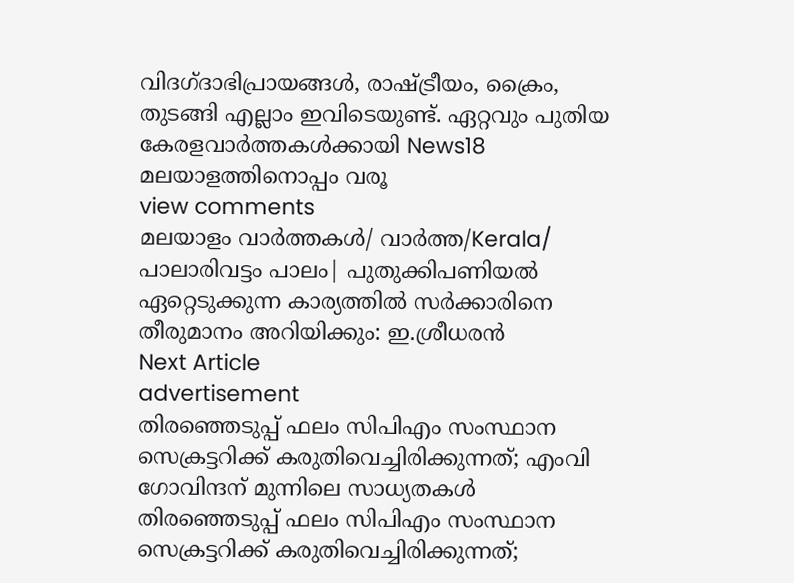വിദഗ്ദാഭിപ്രായങ്ങൾ, രാഷ്ട്രീയം, ക്രൈം, തുടങ്ങി എല്ലാം ഇവിടെയുണ്ട്. ഏറ്റവും പുതിയ കേരളവാർത്തകൾക്കായി News18 മലയാളത്തിനൊപ്പം വരൂ
view comments
മലയാളം വാർത്തകൾ/ വാർത്ത/Kerala/
പാലാരിവട്ടം പാലം| പുതുക്കിപണിയല്‍ ഏറ്റെടുക്കുന്ന കാര്യത്തില്‍ സര്‍ക്കാരിനെ തീരുമാനം അറിയിക്കും: ഇ.ശ്രീധരന്‍
Next Article
advertisement
തിരഞ്ഞെടുപ്പ് ഫലം സിപിഎം സംസ്ഥാന സെക്രട്ടറിക്ക് കരുതിവെച്ചിരിക്കുന്നത്; എംവി ഗോവിന്ദന് മുന്നിലെ സാധ്യതകൾ
തിരഞ്ഞെടുപ്പ് ഫലം സിപിഎം സംസ്ഥാന സെക്രട്ടറിക്ക് കരുതിവെച്ചിരിക്കുന്നത്;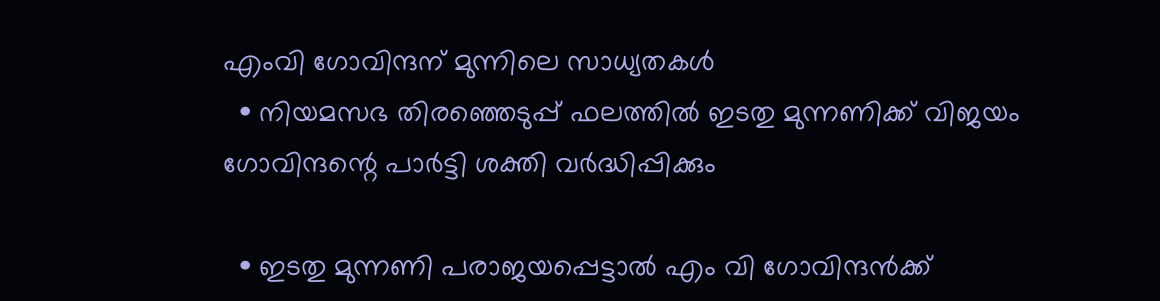എംവി ഗോവിന്ദന് മുന്നിലെ സാധ്യതകൾ
  • നിയമസഭ തിരഞ്ഞെടുപ്പ് ഫലത്തിൽ ഇടതു മുന്നണിക്ക് വിജയം ഗോവിന്ദന്റെ പാർട്ടി ശക്തി വർദ്ധിപ്പിക്കും

  • ഇടതു മുന്നണി പരാജയപ്പെട്ടാൽ എം വി ഗോവിന്ദൻക്ക്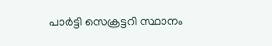പാർട്ടി സെക്രട്ടറി സ്ഥാനം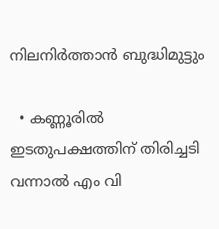നിലനിർത്താൻ ബുദ്ധിമുട്ടും

  • കണ്ണൂരിൽ ഇടതുപക്ഷത്തിന് തിരിച്ചടി വന്നാൽ എം വി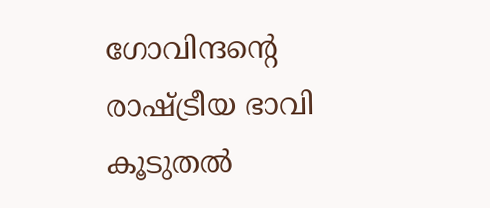ഗോവിന്ദന്റെ രാഷ്ട്രീയ ഭാവി കൂടുതൽ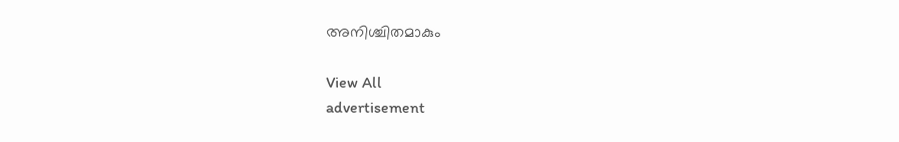അനിശ്ചിതമാകും

View All
advertisement